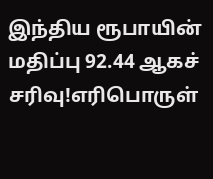இந்திய ரூபாயின் மதிப்பு 92.44 ஆகச் சரிவு!எரிபொருள்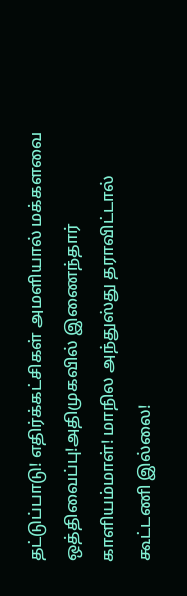தட்டுப்பாடு! எதிர்க்கட்சிகள் அமளியால் மக்களவை ஒத்திவைப்பு!அதிமுகவில் இணைந்தார் காளியம்மாள்! மாநில அந்துஸ்து தராவிட்டால் கூட்டணி இல்லை!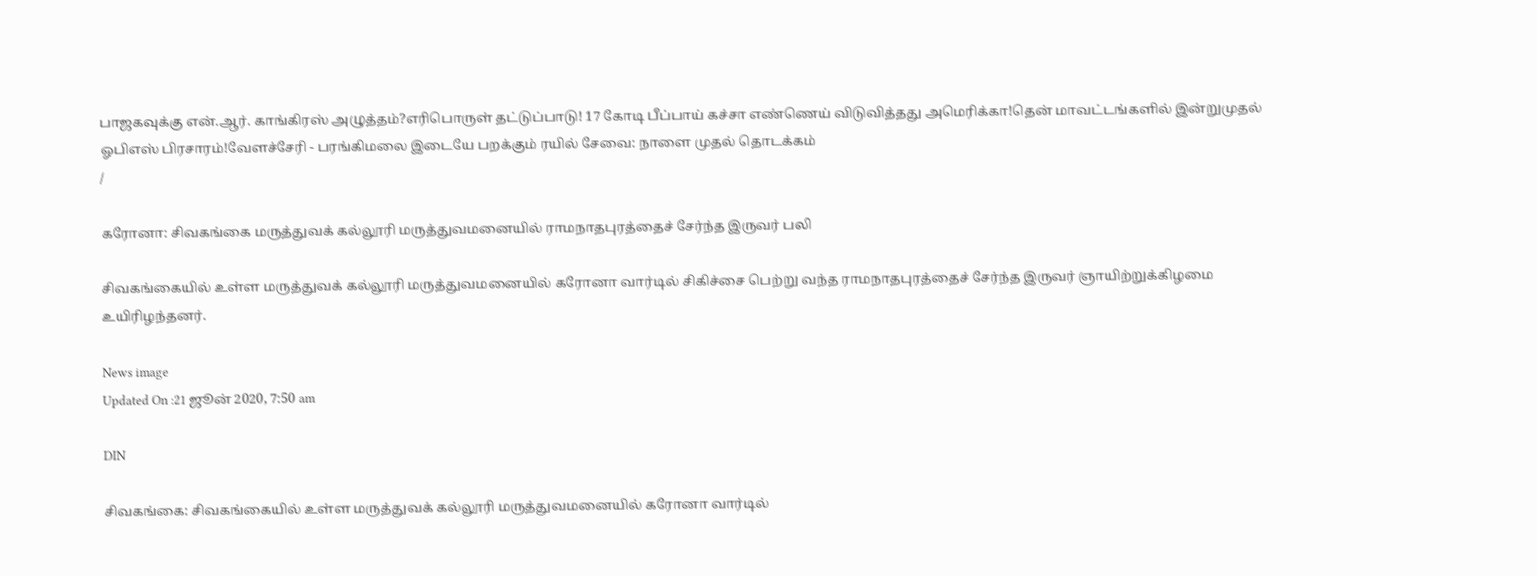பாஜகவுக்கு என்.ஆர். காங்கிரஸ் அழுத்தம்?எரிபொருள் தட்டுப்பாடு! 17 கோடி பீப்பாய் கச்சா எண்ணெய் விடுவித்தது அமெரிக்கா!தென் மாவட்டங்களில் இன்றுமுதல் ஓபிஎஸ் பிரசாரம்!வேளச்சேரி - பரங்கிமலை இடையே பறக்கும் ரயில் சேவை: நாளை முதல் தொடக்கம்
/

கரோனா: சிவகங்கை மருத்துவக் கல்லூரி மருத்துவமனையில் ராமநாதபுரத்தைச் சேர்ந்த இருவர் பலி

சிவகங்கையில் உள்ள மருத்துவக் கல்லூரி மருத்துவமனையில் கரோனா வார்டில் சிகிச்சை பெற்று வந்த ராமநாதபுரத்தைச் சேர்ந்த இருவர் ஞாயிற்றுக்கிழமை உயிரிழந்தனர்.

News image
Updated On :21 ஜூன் 2020, 7:50 am

DIN

சிவகங்கை: சிவகங்கையில் உள்ள மருத்துவக் கல்லூரி மருத்துவமனையில் கரோனா வார்டில்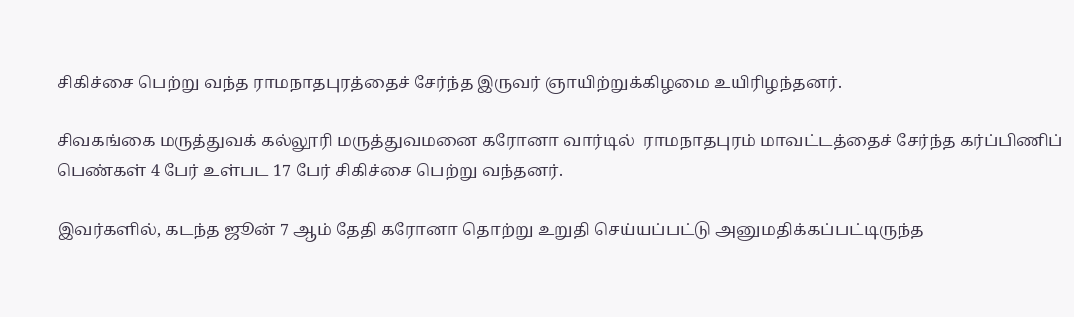சிகிச்சை பெற்று வந்த ராமநாதபுரத்தைச் சேர்ந்த இருவர் ஞாயிற்றுக்கிழமை உயிரிழந்தனர்.

சிவகங்கை மருத்துவக் கல்லூரி மருத்துவமனை கரோனா வார்டில்  ராமநாதபுரம் மாவட்டத்தைச் சேர்ந்த கர்ப்பிணிப் பெண்கள் 4 பேர் உள்பட 17 பேர் சிகிச்சை பெற்று வந்தனர்.

இவர்களில், கடந்த ஜூன் 7 ஆம் தேதி கரோனா தொற்று உறுதி செய்யப்பட்டு அனுமதிக்கப்பட்டிருந்த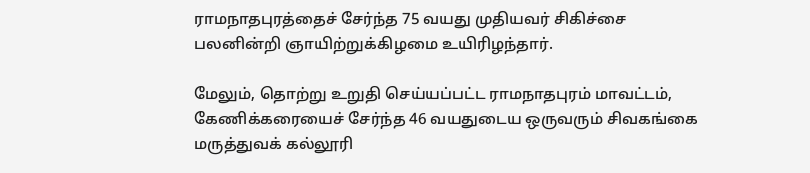ராமநாதபுரத்தைச் சேர்ந்த 75 வயது முதியவர் சிகிச்சை பலனின்றி ஞாயிற்றுக்கிழமை உயிரிழந்தார்.

மேலும், தொற்று உறுதி செய்யப்பட்ட ராமநாதபுரம் மாவட்டம், கேணிக்கரையைச் சேர்ந்த 46 வயதுடைய ஒருவரும் சிவகங்கை மருத்துவக் கல்லூரி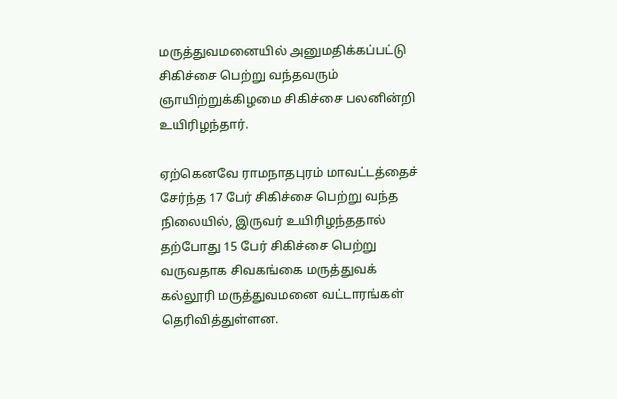மருத்துவமனையில் அனுமதிக்கப்பட்டு சிகிச்சை பெற்று வந்தவரும் ஞாயிற்றுக்கிழமை சிகிச்சை பலனின்றி உயிரிழந்தார்.

ஏற்கெனவே ராமநாதபுரம் மாவட்டத்தைச் சேர்ந்த 17 பேர் சிகிச்சை பெற்று வந்த நிலையில், இருவர் உயிரிழந்ததால் தற்போது 15 பேர் சிகிச்சை பெற்று வருவதாக சிவகங்கை மருத்துவக் கல்லூரி மருத்துவமனை வட்டாரங்கள் தெரிவித்துள்ளன.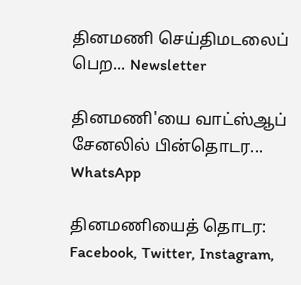தினமணி செய்திமடலைப் பெற... Newsletter

தினமணி'யை வாட்ஸ்ஆப் சேனலில் பின்தொடர... WhatsApp

தினமணியைத் தொடர: Facebook, Twitter, Instagram,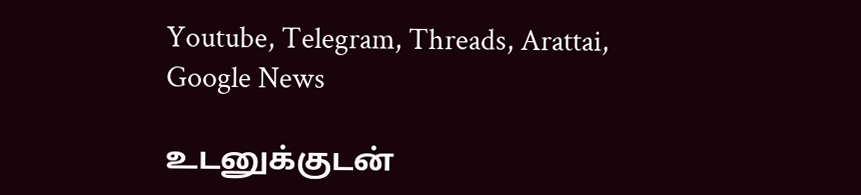Youtube, Telegram, Threads, Arattai, Google News

உடனுக்குடன்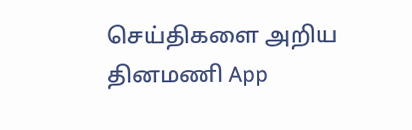செய்திகளை அறிய தினமணி App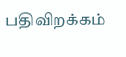பதிவிறக்கம்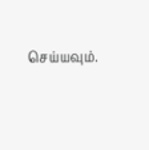செய்யவும்.